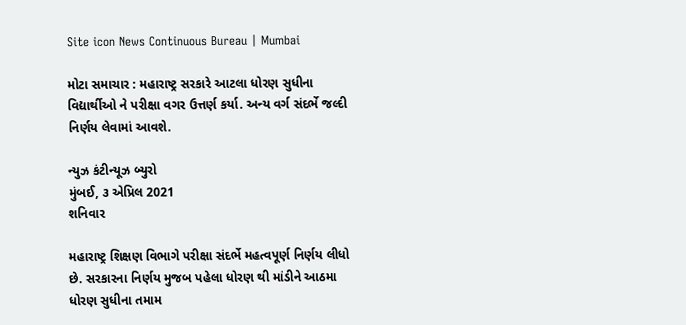Site icon News Continuous Bureau | Mumbai

મોટા સમાચાર : મહારાષ્ટ્ર સરકારે આટલા ધોરણ સુધીના વિદ્યાર્થીઓ ને પરીક્ષા વગર ઉત્તર્ણ કર્યા. અન્ય વર્ગ સંદર્ભે જલ્દી નિર્ણય લેવામાં આવશે.

ન્યુઝ કંટીન્યૂઝ બ્યુરો
મુંબઈ, ૩ એપ્રિલ 2021
શનિવાર

મહારાષ્ટ્ર શિક્ષણ વિભાગે પરીક્ષા સંદર્ભે મહત્વપૂર્ણ નિર્ણય લીધો છે. સરકારના નિર્ણય મુજબ પહેલા ધોરણ થી માંડીને આઠમા ધોરણ સુધીના તમામ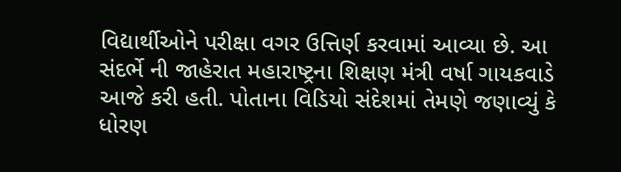વિદ્યાર્થીઓને પરીક્ષા વગર ઉત્તિર્ણ કરવામાં આવ્યા છે. આ સંદર્ભે ની જાહેરાત મહારાષ્ટ્રના શિક્ષણ મંત્રી વર્ષા ગાયકવાડે આજે કરી હતી. પોતાના વિડિયો સંદેશમાં તેમણે જણાવ્યું કે ધોરણ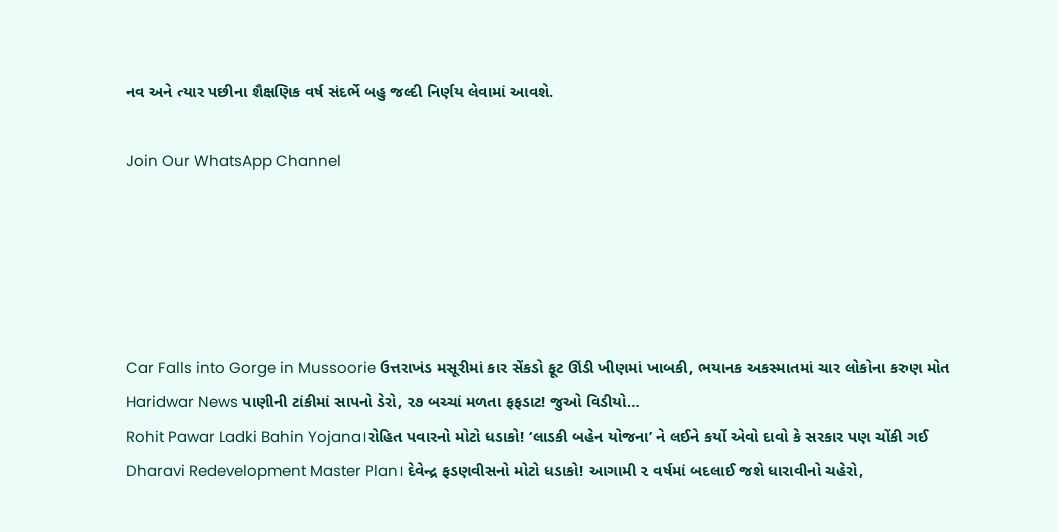નવ અને ત્યાર પછીના શૈક્ષણિક વર્ષ સંદર્ભે બહુ જલ્દી નિર્ણય લેવામાં આવશે.

Join Our WhatsApp Channel





Car Falls into Gorge in Mussoorie ઉત્તરાખંડ મસૂરીમાં કાર સેંકડો ફૂટ ઊંડી ખીણમાં ખાબકી, ભયાનક અકસ્માતમાં ચાર લોકોના કરુણ મોત
Haridwar News પાણીની ટાંકીમાં સાપનો ડેરો, ૨૭ બચ્ચાં મળતા ફફડાટ! જુઓ વિડીયો…
Rohit Pawar Ladki Bahin Yojana।રોહિત પવારનો મોટો ધડાકો! ‘લાડકી બહેન યોજના’ ને લઈને કર્યો એવો દાવો કે સરકાર પણ ચોંકી ગઈ
Dharavi Redevelopment Master Plan। દેવેન્દ્ર ફડણવીસનો મોટો ધડાકો! આગામી ૨ વર્ષમાં બદલાઈ જશે ધારાવીનો ચહેરો,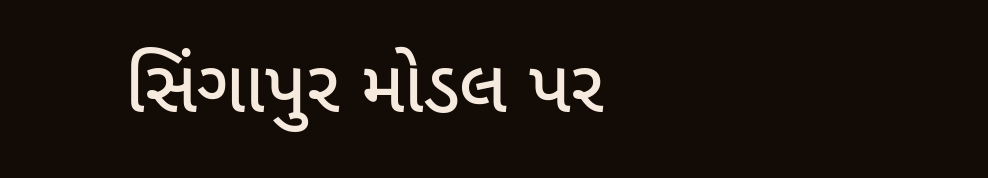સિંગાપુર મોડલ પર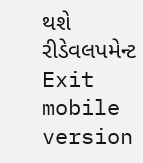થશે રીડેવલપમેન્ટ
Exit mobile version